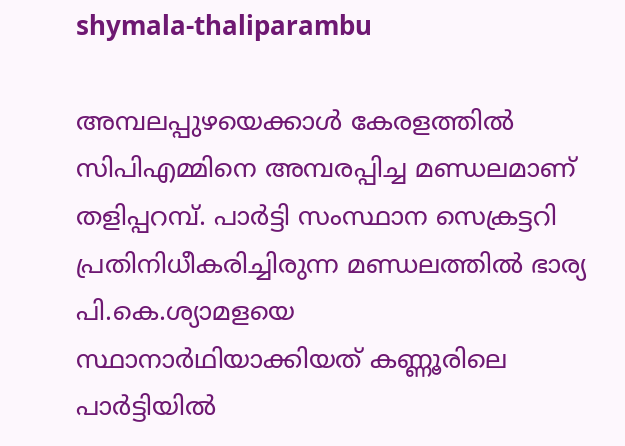shymala-thaliparambu

അമ്പലപ്പുഴയെക്കാള്‍ കേരളത്തില്‍ സിപിഎമ്മിനെ അമ്പരപ്പിച്ച മണ്ഡലമാണ് തളിപ്പറമ്പ്. പാര്‍ട്ടി സംസ്ഥാന സെക്രട്ടറി പ്രതിനിധീകരിച്ചിരുന്ന മണ്ഡലത്തില്‍ ഭാര്യ പി.കെ.ശ്യാമളയെ സ്ഥാനാര്‍ഥിയാക്കിയത് കണ്ണൂരിലെ പാര്‍ട്ടിയില്‍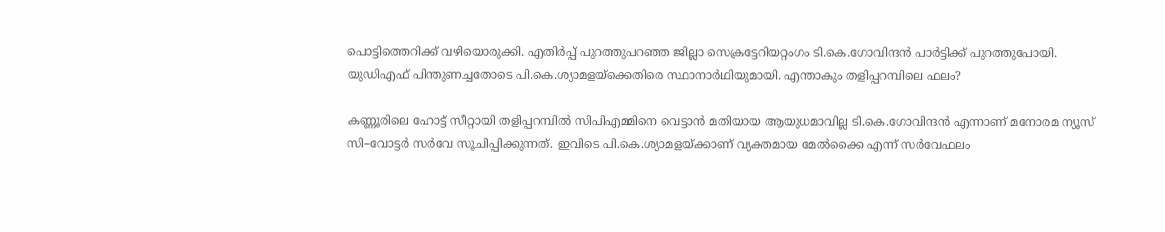പൊട്ടിത്തെറിക്ക് വഴിയൊരുക്കി. എതിര്‍പ്പ് പുറത്തുപറഞ്ഞ ജില്ലാ സെക്രട്ടേറിയറ്റംഗം ടി.കെ.ഗോവിന്ദന്‍ പാര്‍ട്ടിക്ക് പുറത്തുപോയി. യുഡിഎഫ് പിന്തുണച്ചതോടെ പി.കെ.ശ്യാമളയ്ക്കെതിരെ സ്ഥാനാര്‍ഥിയുമായി. എന്താകും തളിപ്പറമ്പിലെ ഫലം?

കണ്ണൂരിലെ ഹോട്ട് സീറ്റായി തളിപ്പറമ്പില്‍ സിപിഎമ്മിനെ വെട്ടാന്‍ മതിയായ ആയുധമാവില്ല ടി.കെ.ഗോവിന്ദന്‍ എന്നാണ് മനോരമ ന്യൂസ് സി–വോട്ടര്‍ സര്‍വേ സൂചിപ്പിക്കുന്നത്. ഇവിടെ പി.കെ.ശ്യാമളയ്ക്കാണ് വ്യക്തമായ മേല്‍ക്കൈ എന്ന് സര്‍വേഫലം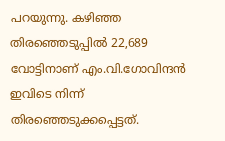പറയുന്നു. കഴിഞ്ഞ തിരഞ്ഞെടുപ്പില്‍ 22,689 വോട്ടിനാണ് എം.വി.ഗോവിന്ദന്‍ ഇവിടെ നിന്ന് തിരഞ്ഞെടുക്കപ്പെട്ടത്.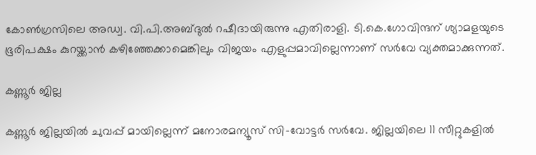കോണ്‍ഗ്രസിലെ അഡ്വ. വി.പി.അബ്ദുല്‍ റഷീദായിരുന്നു എതിരാളി. ടി.കെ.ഗോവിന്ദന് ശ്യാമളയുടെ ഭൂരിപക്ഷം കുറയ്ക്കാന്‍ കഴിഞ്ഞേക്കാമെങ്കിലും വിജയം എളുപ്പമാവില്ലെന്നാണ് സര്‍വേ വ്യക്തമാക്കുന്നത്.

കണ്ണൂര്‍ ജില്ല

കണ്ണൂര്‍ ജില്ലയില്‍ ചുവപ്പ് മായില്ലെന്ന് മനോരമന്യൂസ് സി–വോട്ടര്‍ സര്‍വേ. ജില്ലയിലെ 11 സീറ്റുകളില്‍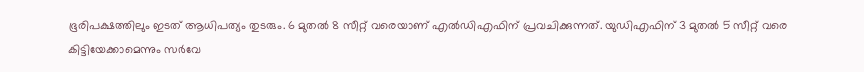ഭൂരിപക്ഷത്തിലും ഇടത് ആധിപത്യം തുടരും. 6 മുതല്‍ 8 സീറ്റ് വരെയാണ് എല്‍ഡിഎഫിന് പ്രവചിക്കുന്നത്. യുഡിഎഫിന് 3 മുതല്‍ 5 സീറ്റ് വരെ കിട്ടിയേക്കാമെന്നും സര്‍വേ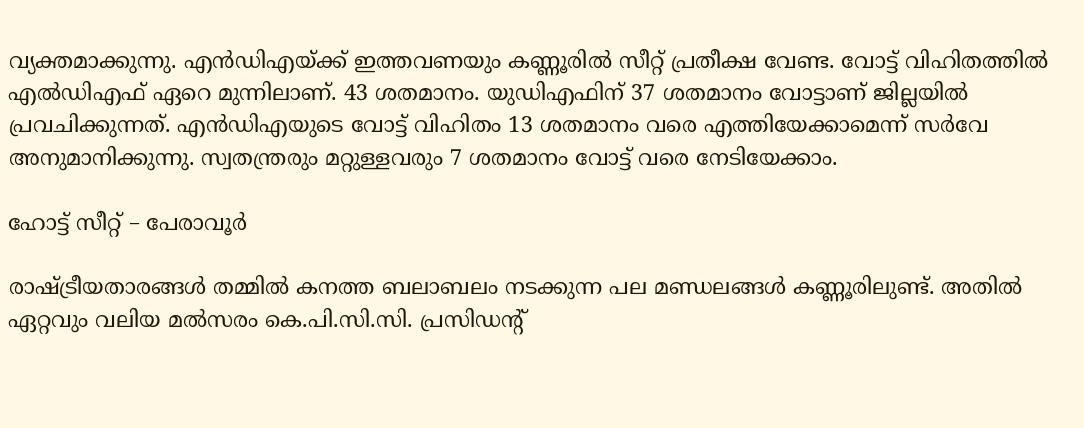വ്യക്തമാക്കുന്നു. എന്‍ഡിഎയ്ക്ക് ഇത്തവണയും കണ്ണൂരില്‍ സീറ്റ് പ്രതീക്ഷ വേണ്ട. വോട്ട് വിഹിതത്തില്‍ എല്‍ഡിഎഫ് ഏറെ മുന്നിലാണ്. 43 ശതമാനം. യുഡിഎഫിന് 37 ശതമാനം വോട്ടാണ് ജില്ലയില്‍ പ്രവചിക്കുന്നത്. എന്‍ഡിഎയുടെ വോട്ട് വിഹിതം 13 ശതമാനം വരെ എത്തിയേക്കാമെന്ന് സര്‍വേ അനുമാനിക്കുന്നു. സ്വതന്ത്രരും മറ്റുള്ളവരും 7 ശതമാനം വോട്ട് വരെ നേടിയേക്കാം.

ഹോട്ട് സീറ്റ് – പേരാവൂര്‍

രാഷ്ട്രീയതാരങ്ങള്‍ തമ്മില്‍ കനത്ത ബലാബലം നടക്കുന്ന പല മണ്ഡലങ്ങള്‍ കണ്ണൂരിലുണ്ട്. അതില്‍ ഏറ്റവും വലിയ മല്‍സരം കെ.പി.സി.സി. പ്രസിഡന്‍റ്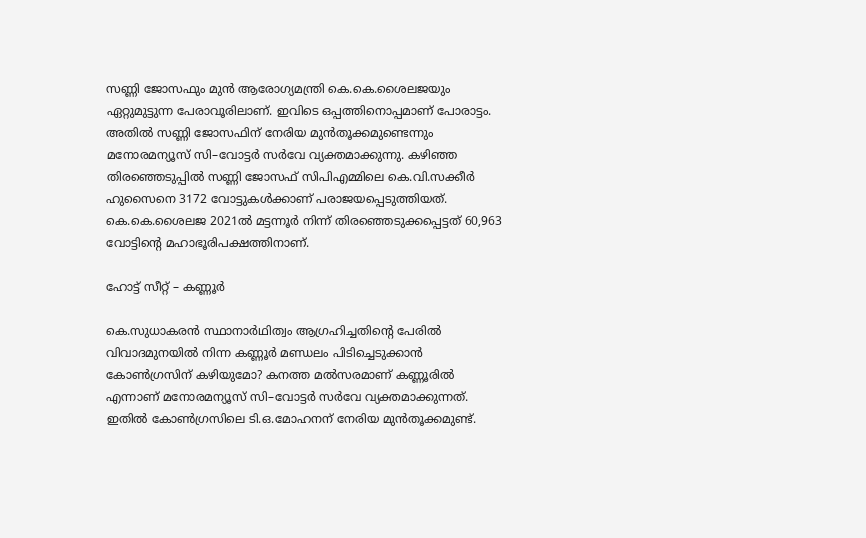സണ്ണി ജോസഫും മുന്‍ ആരോഗ്യമന്ത്രി കെ.കെ.ശൈലജയും ഏറ്റുമുട്ടുന്ന പേരാവൂരിലാണ്. ഇവിടെ ഒപ്പത്തിനൊപ്പമാണ് പോരാട്ടം. അതില്‍ സണ്ണി ജോസഫിന് നേരിയ മുന്‍തൂക്കമുണ്ടെന്നും മനോരമന്യൂസ് സി–വോട്ടര്‍ സര്‍വേ വ്യക്തമാക്കുന്നു. കഴിഞ്ഞ തിരഞ്ഞെടുപ്പില്‍ സണ്ണി ജോസഫ് സിപിഎമ്മിലെ കെ.വി.സക്കീര്‍ ഹുസൈനെ 3172 വോട്ടുകള്‍ക്കാണ് പരാജയപ്പെടുത്തിയത്. കെ.കെ.ശൈലജ 2021ല്‍ മട്ടന്നൂര്‍ നിന്ന് തിരഞ്ഞെടുക്കപ്പെട്ടത് 60,963 വോട്ടിന്‍റെ മഹാഭൂരിപക്ഷത്തിനാണ്.

ഹോട്ട് സീറ്റ് – കണ്ണൂര്‍

കെ.സുധാകരന്‍ സ്ഥാനാര്‍ഥിത്വം ആഗ്രഹിച്ചതിന്‍റെ പേരില്‍ വിവാദമുനയില്‍ നിന്ന കണ്ണൂര്‍ മണ്ഡലം പിടിച്ചെടുക്കാന്‍ കോണ്‍ഗ്രസിന് കഴിയുമോ? കനത്ത മല്‍സരമാണ് കണ്ണൂരില്‍ എന്നാണ് മനോരമന്യൂസ് സി–വോട്ടര്‍ സര്‍വേ വ്യക്തമാക്കുന്നത്. ഇതില്‍ കോണ്‍ഗ്രസിലെ ടി.ഒ.മോഹനന് നേരിയ മുന്‍തൂക്കമുണ്ട്.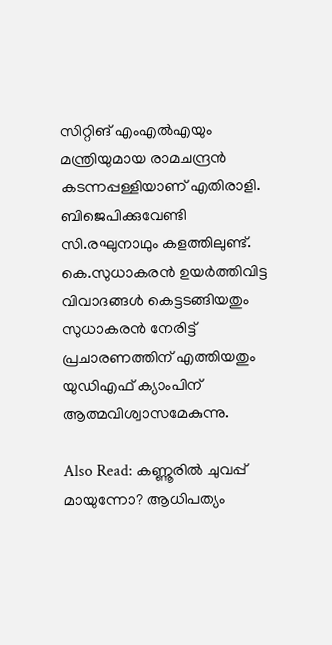സിറ്റിങ് എംഎല്‍എയും മന്ത്രിയുമായ രാമചന്ദ്രന്‍ കടന്നപ്പള്ളിയാണ് എതിരാളി. ബിജെപിക്കുവേണ്ടി സി.രഘുനാഥും കളത്തിലുണ്ട്. കെ.സുധാകരന്‍ ഉയര്‍ത്തിവിട്ട വിവാദങ്ങള്‍ കെട്ടടങ്ങിയതും സുധാകരന്‍ നേരിട്ട് പ്രചാരണത്തിന് എത്തിയതും യുഡിഎഫ് ക്യാംപിന് ആത്മവിശ്വാസമേകുന്നു.

Also Read: കണ്ണൂരില്‍ ചുവപ്പ് മായുന്നോ? ആധിപത്യം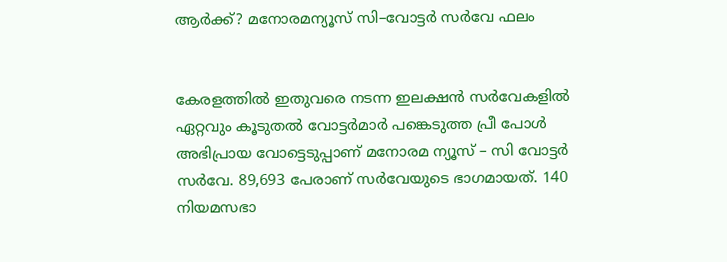ആര്‍ക്ക്? മനോരമന്യൂസ് സി–വോട്ടര്‍ സര്‍വേ ഫലം


കേരളത്തില്‍ ഇതുവരെ നടന്ന ഇലക്ഷന്‍ സര്‍വേകളില്‍ ഏറ്റവും കൂടുതല്‍ വോട്ടര്‍മാര്‍ പങ്കെടുത്ത പ്രീ പോള്‍ അഭിപ്രായ വോട്ടെടുപ്പാണ് മനോരമ ന്യൂസ് – സി വോട്ടര്‍ സര്‍വേ. 89,693 പേരാണ് സര്‍വേയുടെ ഭാഗമായത്. 140 നിയമസഭാ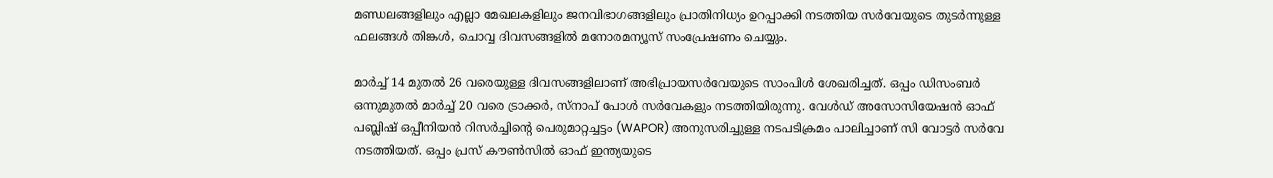മണ്ഡലങ്ങളിലും എല്ലാ മേഖലകളിലും ജനവിഭാഗങ്ങളിലും പ്രാതിനിധ്യം ഉറപ്പാക്കി നടത്തിയ സര്‍വേയുടെ തുടര്‍ന്നുള്ള ഫലങ്ങള്‍ തിങ്കള്‍, ചൊവ്വ ദിവസങ്ങളില്‍ മനോരമന്യൂസ് സംപ്രേഷണം ചെയ്യും.

മാര്‍ച്ച് 14 മുതല്‍ 26 വരെയുള്ള ദിവസങ്ങളിലാണ് അഭിപ്രായസര്‍വേയുടെ സാംപിള്‍ ശേഖരിച്ചത്. ഒപ്പം ഡിസംബര്‍ ഒന്നുമുതല്‍ മാര്‍ച്ച് 20 വരെ ട്രാക്കര്‍, സ്നാപ് പോള്‍ സര്‍വേകളും നടത്തിയിരുന്നു. വേള്‍ഡ് അസോസിയേഷന്‍ ഓഫ് പബ്ലിഷ് ഒപ്പീനിയന്‍ റിസര്‍ച്ചിന്‍റെ പെരുമാറ്റച്ചട്ടം (WAPOR) അനുസരിച്ചുള്ള നടപടിക്രമം പാലിച്ചാണ് സി വോട്ടര്‍ സര്‍വേ നടത്തിയത്. ഒപ്പം പ്രസ് കൗണ്‍സില്‍ ഓഫ് ഇന്ത്യയുടെ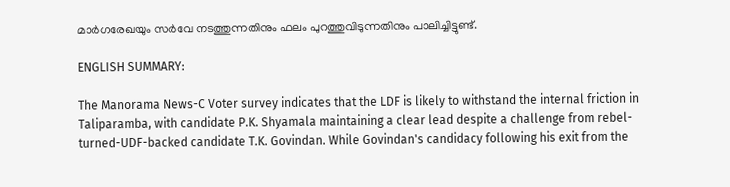മാര്‍ഗരേഖയും സര്‍വേ നടത്തുന്നതിനും ഫലം പുറത്തുവിടുന്നതിനും പാലിച്ചിട്ടുണ്ട്.

ENGLISH SUMMARY:

The Manorama News-C Voter survey indicates that the LDF is likely to withstand the internal friction in Taliparamba, with candidate P.K. Shyamala maintaining a clear lead despite a challenge from rebel-turned-UDF-backed candidate T.K. Govindan. While Govindan's candidacy following his exit from the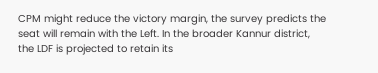CPM might reduce the victory margin, the survey predicts the seat will remain with the Left. In the broader Kannur district, the LDF is projected to retain its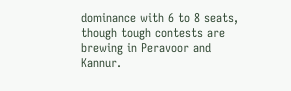dominance with 6 to 8 seats, though tough contests are brewing in Peravoor and Kannur.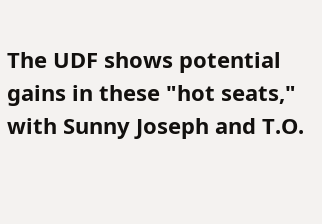The UDF shows potential gains in these "hot seats," with Sunny Joseph and T.O.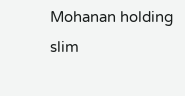Mohanan holding slim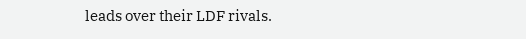leads over their LDF rivals.